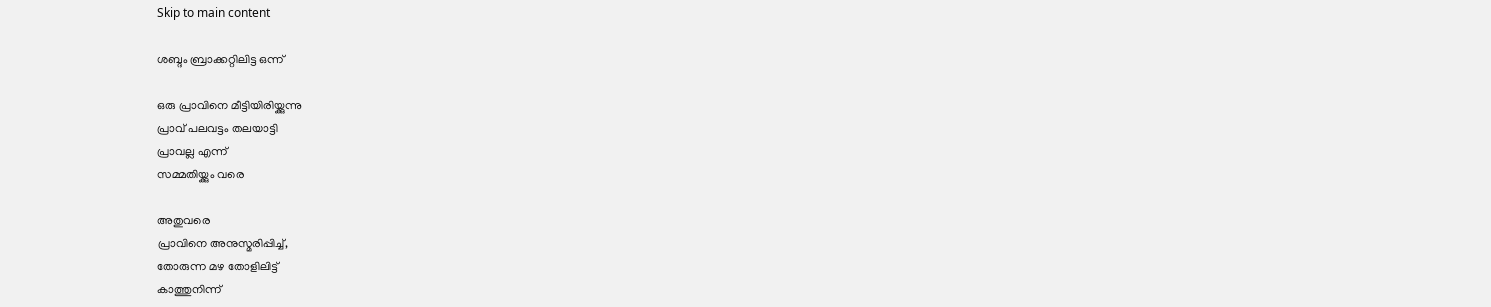Skip to main content

ശബ്ദം ബ്രാക്കറ്റിലിട്ട ഒന്ന്

ഒരു പ്രാവിനെ മീട്ടിയിരിയ്ക്കുന്നു
പ്രാവ് പലവട്ടം തലയാട്ടി
പ്രാവല്ല എന്ന്
സമ്മതിയ്ക്കും വരെ

അതുവരെ
പ്രാവിനെ അനുസ്മരിപ്പിച്ച്,
തോരുന്ന മഴ തോളിലിട്ട്
കാത്തുനിന്ന്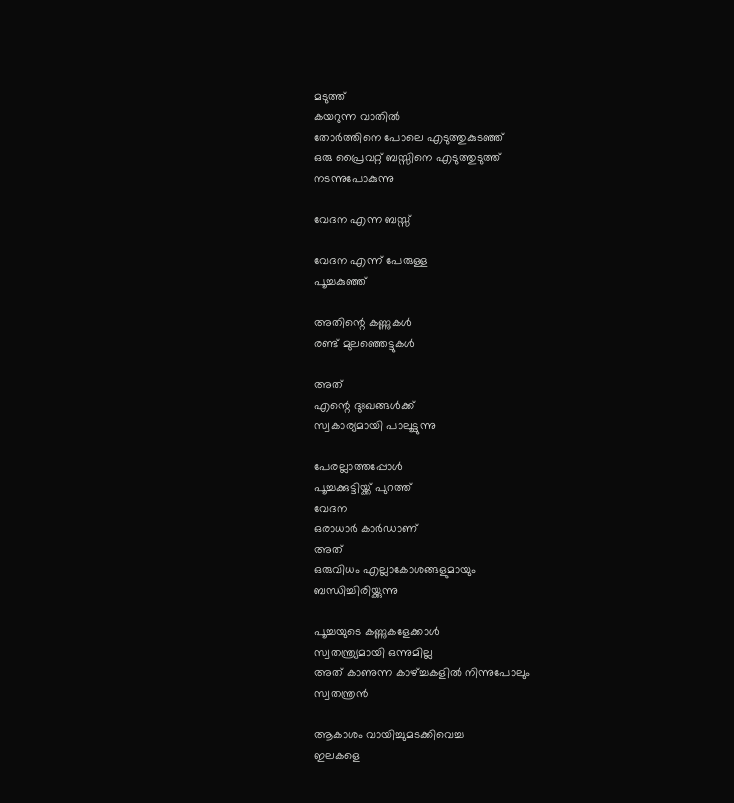മടുത്ത്
കയറുന്ന വാതിൽ
തോർത്തിനെ പോലെ എടുത്തുകുടഞ്ഞ്
ഒരു പ്രൈവറ്റ് ബസ്സിനെ എടുത്തുടുത്ത്
നടന്നുപോകുന്നു

വേദന എന്ന ബസ്സ്

വേദന എന്ന് പേരുള്ള
പൂച്ചകുഞ്ഞ്

അതിന്റെ കണ്ണുകൾ
രണ്ട് മുലഞ്ഞെട്ടുകൾ

അത്
എന്റെ ദുഃഖങ്ങൾക്ക്
സ്വകാര്യമായി പാലൂട്ടുന്നു

പേരല്ലാത്തപ്പോൾ
പൂച്ചക്കുട്ടിയ്ക്ക് പുറത്ത്
വേദന
ഒരാധാർ കാർഡാണ്
അത്
ഒരുവിധം എല്ലാകോശങ്ങളുമായും
ബന്ധിച്ചിരിയ്ക്കുന്നു

പൂച്ചയുടെ കണ്ണുകളേക്കാൾ
സ്വതന്ത്ര്യമായി ഒന്നുമില്ല
അത് കാണുന്ന കാഴ്ച്ചകളിൽ നിന്നുപോലും
സ്വതന്ത്രൻ

ആകാശം വായിച്ചുമടക്കിവെച്ച
ഇലകളെ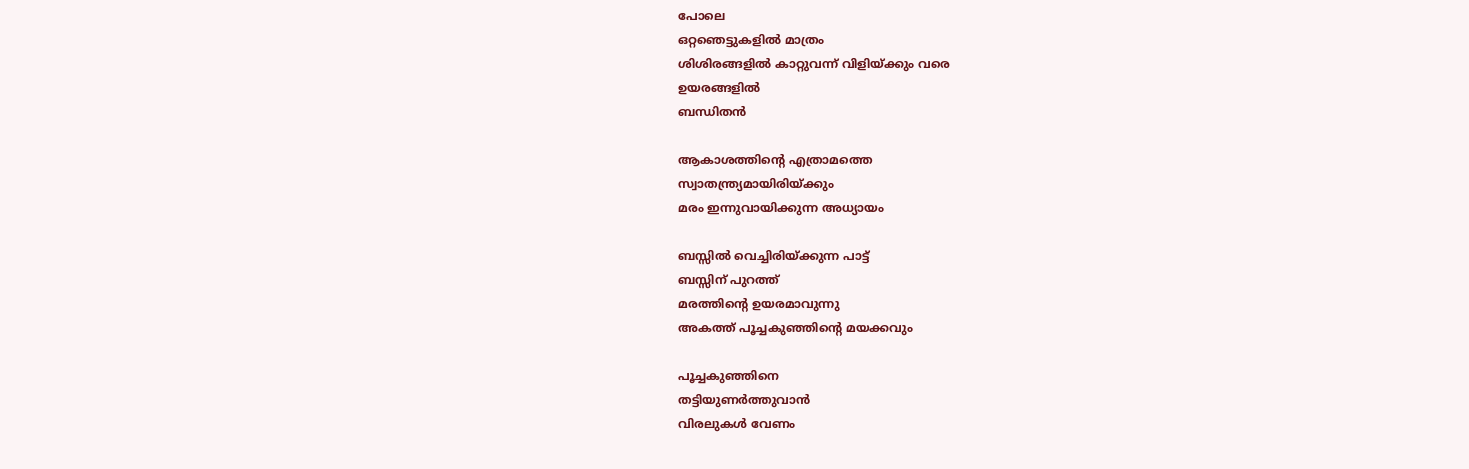പോലെ
ഒറ്റഞെട്ടുകളിൽ മാത്രം
ശിശിരങ്ങളിൽ കാറ്റുവന്ന് വിളിയ്ക്കും വരെ
ഉയരങ്ങളിൽ
ബന്ധിതൻ

ആകാശത്തിന്റെ എത്രാമത്തെ
സ്വാതന്ത്ര്യമായിരിയ്ക്കും
മരം ഇന്നുവായിക്കുന്ന അധ്യായം

ബസ്സിൽ വെച്ചിരിയ്ക്കുന്ന പാട്ട്
ബസ്സിന് പുറത്ത്
മരത്തിന്റെ ഉയരമാവുന്നു
അകത്ത് പൂച്ചകുഞ്ഞിന്റെ മയക്കവും

പൂച്ചകുഞ്ഞിനെ
തട്ടിയുണർത്തുവാൻ
വിരലുകൾ വേണം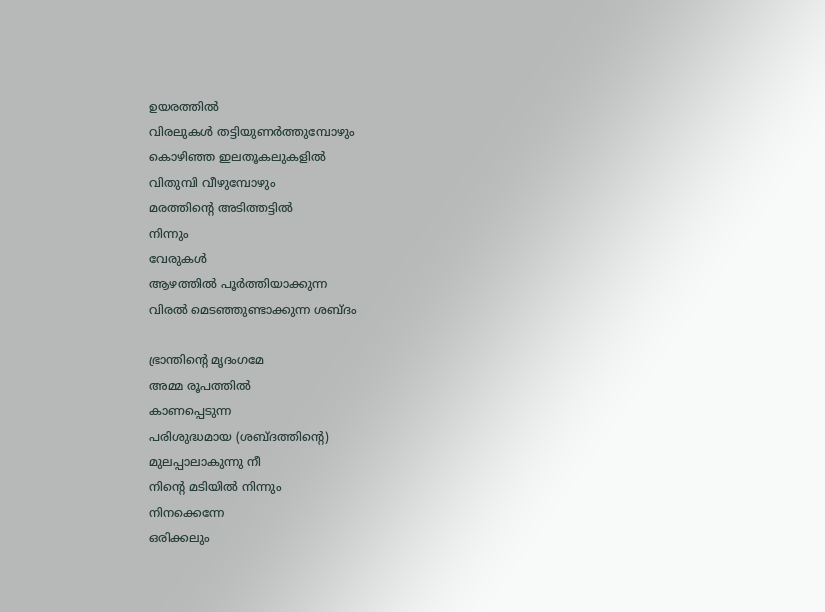ഉയരത്തിൽ
വിരലുകൾ തട്ടിയുണർത്തുമ്പോഴും
കൊഴിഞ്ഞ ഇലതൂകലുകളിൽ
വിതുമ്പി വീഴുമ്പോഴും
മരത്തിന്റെ അടിത്തട്ടിൽ
നിന്നും
വേരുകൾ
ആഴത്തിൽ പൂർത്തിയാക്കുന്ന
വിരൽ മെടഞ്ഞുണ്ടാക്കുന്ന ശബ്ദം

ഭ്രാന്തിന്റെ മൃദംഗമേ
അമ്മ രൂപത്തിൽ
കാണപ്പെടുന്ന
പരിശുദ്ധമായ (ശബ്ദത്തിന്റെ)
മുലപ്പാലാകുന്നു നീ
നിന്റെ മടിയിൽ നിന്നും
നിനക്കെന്നേ
ഒരിക്കലും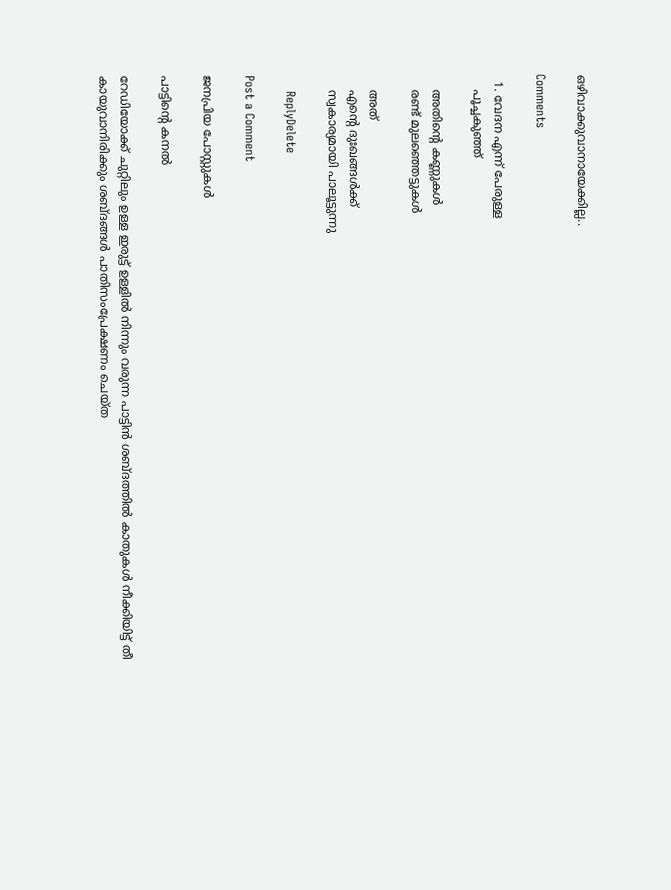ഒഴിവാക്കുവാനായേക്കില്ല..

Comments

  1. വേദന എന്ന് പേരുള്ള
    പൂച്ചകുഞ്ഞ്

    അതിന്റെ കണ്ണുകൾ
    രണ്ട് മുലഞ്ഞെട്ടുകൾ

    അത്
    എന്റെ ദുഃഖങ്ങൾക്ക്
    സ്വകാര്യമായി പാലൂട്ടുന്നു

    ReplyDelete

Post a Comment

ജനപ്രിയ പോസ്റ്റുകൾ

പാട്ടിൻ്റെ കനൽ

റേഡിയോക്ക് ചുറ്റിലും ഉള്ള ഇരുട്ട് ഉള്ളിൽ നിന്നും വരുന്ന പാട്ടിൻ ശബ്ദത്തിൽ കാതുകൾ നീക്കിയിട്ട് തീ കായുവാനിരിക്കും ശബ്ദങ്ങൾ പാതിസംപ്രേക്ഷണം ചെയ്ത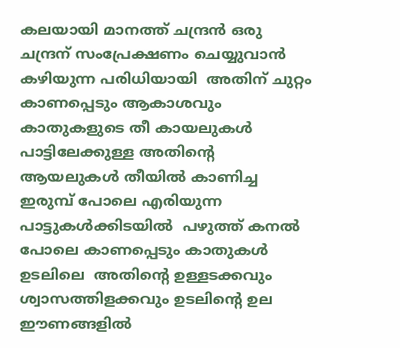കലയായി മാനത്ത് ചന്ദ്രൻ ഒരു ചന്ദ്രന് സംപ്രേക്ഷണം ചെയ്യുവാൻ കഴിയുന്ന പരിധിയായി  അതിന് ചുറ്റം കാണപ്പെടും ആകാശവും കാതുകളുടെ തീ കായലുകൾ പാട്ടിലേക്കുള്ള അതിൻ്റെ ആയലുകൾ തീയിൽ കാണിച്ച ഇരുമ്പ് പോലെ എരിയുന്ന പാട്ടുകൾക്കിടയിൽ  പഴുത്ത് കനൽ പോലെ കാണപ്പെടും കാതുകൾ  ഉടലിലെ  അതിൻ്റെ ഉള്ളടക്കവും ശ്വാസത്തിളക്കവും ഉടലിൻ്റെ ഉല  ഈണങ്ങളിൽ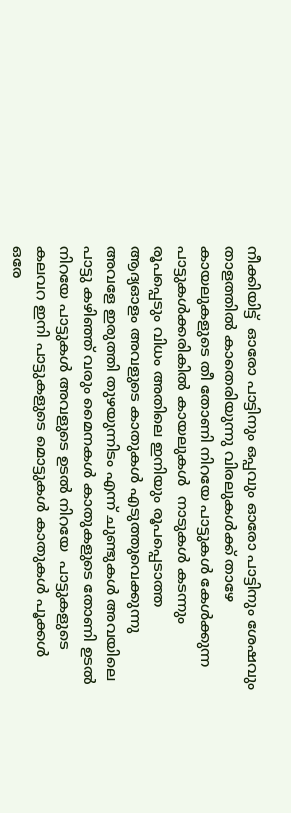നീക്കിയിട്ട്  ഓരോ പാട്ടിനും ഒപ്പവും ഓരോ പാട്ടിനും ശേഷവും താളത്തിൽ കാതെരിയുന്നു വിരലുകൾക്ക് താഴേ കായലുകളുടെ തീ തോണി നിറയേ പാട്ടുകൾ കേൾക്കുന്ന പാട്ടുകൾക്കരികിൽ കായലുകൾ  നാടുകൾ കടന്നും രൂപപ്പെടും വിധം അതിലെ ഇനിയും രൂപപ്പെടാത്ത  ആദ്യഓളം അവളുടെ കാതുകൾ എടുത്തുവെക്കുന്നു അവളേ ഇരുത്തി തുഴയുന്നിടം എന്ന് ചുണ്ടുകൾ അവയിലെ പാട്ടു കഴിഞ്ഞ് വരും മൈനകൾ കാതുകളുടെ തോണി ഉടൽ നിറയേ പാട്ടുകൾ അവളുടെ ഉടൽ നിറയേ  പാട്ടുകളുടെ കലവറ ഇനി പാട്ടുകളുടെ മൊട്ടുകൾ കാതുകൾ പൂക്കൾ ഒരേ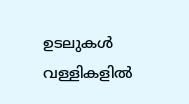ഉടലുകൾ  വള്ളികളിൽ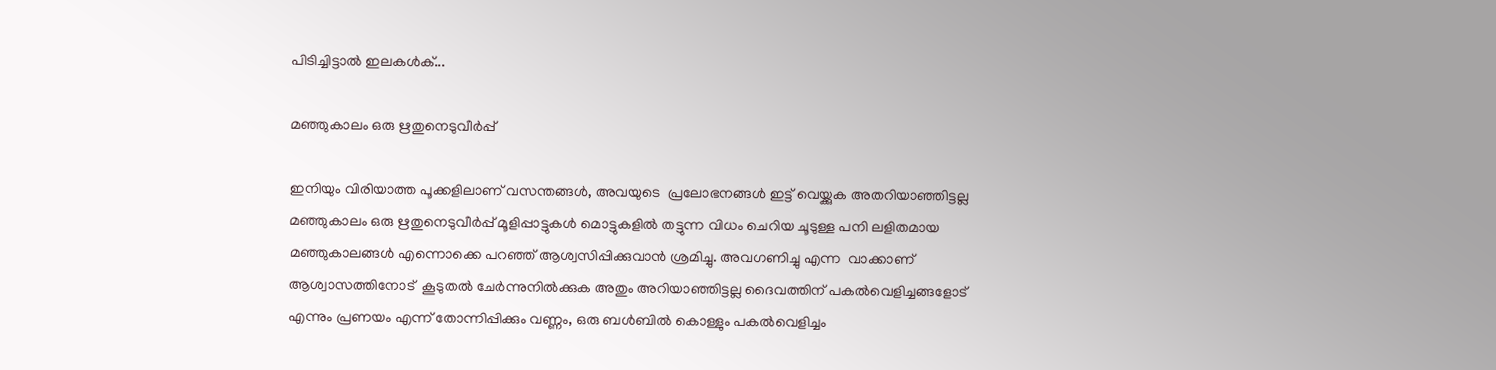പിടിച്ചിട്ടാൽ ഇലകൾക്...

മഞ്ഞുകാലം ഒരു ഋതുനെടുവീർപ്പ്

ഇനിയും വിരിയാത്ത പൂക്കളിലാണ് വസന്തങ്ങൾ, അവയുടെ  പ്രലോഭനങ്ങൾ ഇട്ട് വെയ്ക്കുക അതറിയാഞ്ഞിട്ടല്ല മഞ്ഞുകാലം ഒരു ഋതുനെടുവീർപ്പ് മൂളിപ്പാട്ടുകൾ മൊട്ടുകളിൽ തട്ടുന്ന വിധം ചെറിയ ചൂടുള്ള പനി ലളിതമായ മഞ്ഞുകാലങ്ങൾ എന്നൊക്കെ പറഞ്ഞ് ആശ്വസിപ്പിക്കുവാൻ ശ്രമിച്ചു. അവഗണിച്ചു എന്ന  വാക്കാണ് ആശ്വാസത്തിനോട്  കൂടുതൽ ചേർന്നുനിൽക്കുക അതും അറിയാഞ്ഞിട്ടല്ല ദൈവത്തിന് പകൽവെളിച്ചങ്ങളോട് എന്നും പ്രണയം എന്ന് തോന്നിപ്പിക്കും വണ്ണം, ഒരു ബൾബിൽ കൊള്ളും പകൽവെളിച്ചം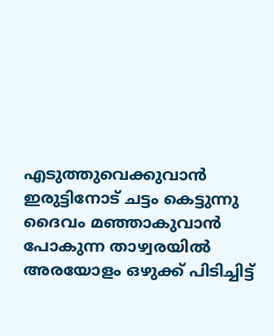എടുത്തുവെക്കുവാൻ ഇരുട്ടിനോട് ചട്ടം കെട്ടുന്നു ദൈവം മഞ്ഞാകുവാൻ പോകുന്ന താഴ്വരയിൽ അരയോളം ഒഴുക്ക് പിടിച്ചിട്ട്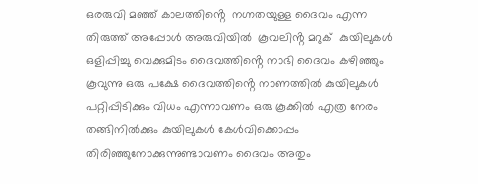ഒരരുവി മഞ്ഞ് കാലത്തിൻ്റെ  നഗ്നതയുള്ള ദൈവം എന്ന തിരുത്ത് അപ്പോൾ അരുവിയിൽ  കൂവലിൻ്റ മറുക്  കുയിലുകൾ ഒളിപ്പിച്ചു വെക്കുമിടം ദൈവത്തിൻ്റെ നാഭി ദൈവം കഴിഞ്ഞും കൂവുന്നു ഒരു പക്ഷേ ദൈവത്തിൻ്റെ നാണത്തിൽ കുയിലുകൾ പറ്റിപ്പിടിക്കും വിധം എന്നാവണം ഒരു കൂക്കിൽ എത്ര നേരം തങ്ങിനിൽക്കും കുയിലുകൾ കേൾവിക്കൊപ്പം തിരിഞ്ഞുനോക്കുന്നുണ്ടാവണം ദൈവം അതും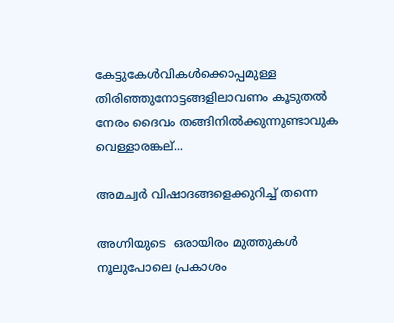കേട്ടുകേൾവികൾക്കൊപ്പമുള്ള തിരിഞ്ഞുനോട്ടങ്ങളിലാവണം കൂടുതൽ നേരം ദൈവം തങ്ങിനിൽക്കുന്നുണ്ടാവുക വെള്ളാരങ്കല്...

അമച്വർ വിഷാദങ്ങളെക്കുറിച്ച് തന്നെ

അഗ്നിയുടെ  ഒരായിരം മുത്തുകൾ നൂലുപോലെ പ്രകാശം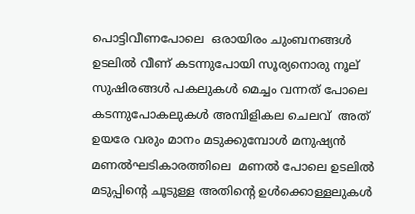പൊട്ടിവീണപോലെ  ഒരായിരം ചുംബനങ്ങൾ ഉടലിൽ വീണ് കടന്നുപോയി സൂര്യനൊരു നൂല്  സുഷിരങ്ങൾ പകലുകൾ മെച്ചം വന്നത് പോലെ കടന്നുപോകലുകൾ അമ്പിളികല ചെലവ്  അത് ഉയരേ വരും മാനം മടുക്കുമ്പോൾ മനുഷ്യൻ മണൽഘടികാരത്തിലെ  മണൽ പോലെ ഉടലിൽ  മടുപ്പിൻ്റെ ചൂടുള്ള അതിൻ്റെ ഉൾക്കൊള്ളലുകൾ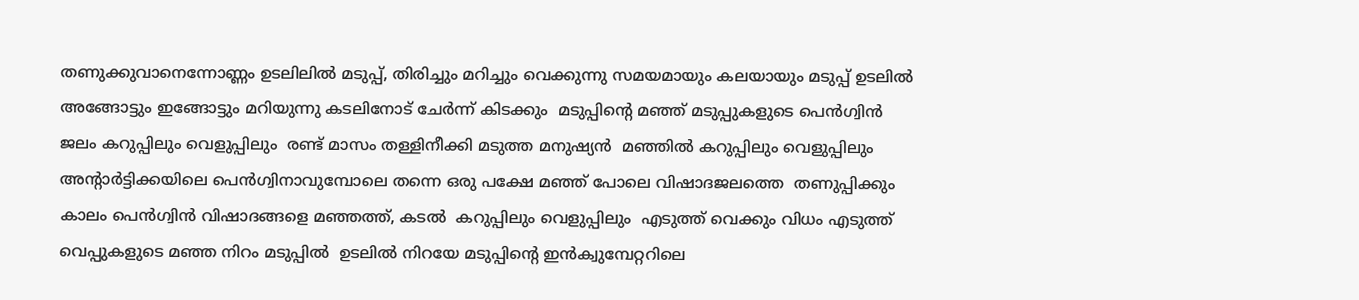തണുക്കുവാനെന്നോണ്ണം ഉടലിലിൽ മടുപ്പ്, തിരിച്ചും മറിച്ചും വെക്കുന്നു സമയമായും കലയായും മടുപ്പ് ഉടലിൽ അങ്ങോട്ടും ഇങ്ങോട്ടും മറിയുന്നു കടലിനോട് ചേർന്ന് കിടക്കും  മടുപ്പിൻ്റെ മഞ്ഞ് മടുപ്പുകളുടെ പെൻഗ്വിൻ ജലം കറുപ്പിലും വെളുപ്പിലും  രണ്ട് മാസം തള്ളിനീക്കി മടുത്ത മനുഷ്യൻ  മഞ്ഞിൽ കറുപ്പിലും വെളുപ്പിലും അൻ്റാർട്ടിക്കയിലെ പെൻഗ്വിനാവുമ്പോലെ തന്നെ ഒരു പക്ഷേ മഞ്ഞ് പോലെ വിഷാദജലത്തെ  തണുപ്പിക്കും കാലം പെൻഗ്വിൻ വിഷാദങ്ങളെ മഞ്ഞത്ത്, കടൽ  കറുപ്പിലും വെളുപ്പിലും  എടുത്ത് വെക്കും വിധം എടുത്ത് വെപ്പുകളുടെ മഞ്ഞ നിറം മടുപ്പിൽ  ഉടലിൽ നിറയേ മടുപ്പിൻ്റെ ഇൻക്വുമ്പേറ്ററിലെ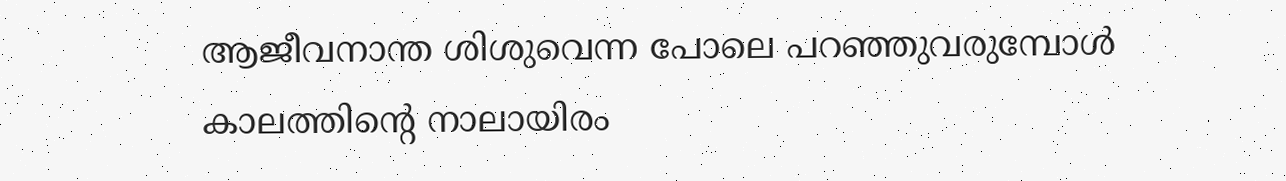ആജീവനാന്ത ശിശുവെന്ന പോലെ പറഞ്ഞുവരുമ്പോൾ കാലത്തിൻ്റെ നാലായിരം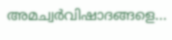അമച്വർവിഷാദങ്ങളെ...